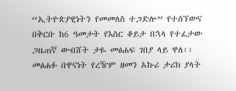“ኢትዮጵያዊነትን የመመለስ ተጋድሎ” የተሰኘውና በቅርቡ ከ6 ዓመታት የእስር ቆይታ በኋላ የተፈታው ጋዜጠኛ ውብሸት ታዬ መፅሐፍ ገበያ ላይ ዋለ፡፡
መፅሐፉ በዋናነት የረዥም ዘመን አኩሪ ታሪክ ያላት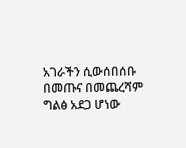አገራችን ሲውሰበሰቡ በመጡና በመጨረሻም ግልፅ አደጋ ሆነው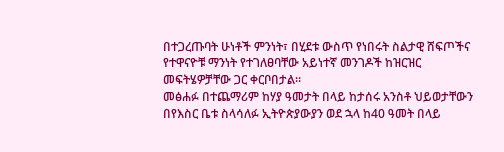በተጋረጡባት ሁነቶች ምንነት፣ በሂደቱ ውስጥ የነበሩት ስልታዊ ሸፍጦችና የተዋናዮቹ ማንነት የተገለፀባቸው አይነተኛ መንገዶች ከዝርዝር መፍትሄዎቻቸው ጋር ቀርቦበታል፡፡
መፅሐፉ በተጨማሪም ከሃያ ዓመታት በላይ ከታሰሩ አንስቶ ህይወታቸውን በየእስር ቤቱ ስላሳለፉ ኢትዮጵያውያን ወደ ኋላ ከ40 ዓመት በላይ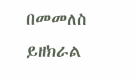በመመለስ ይዘክራል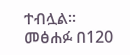ተብሏል፡፡ መፅሐፉ በ120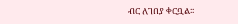ብር ለገበያ ቀርቧል፡፡